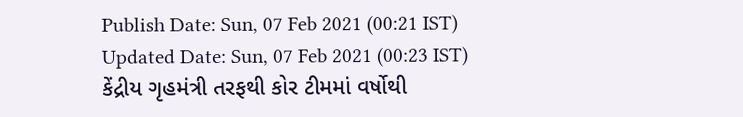Publish Date: Sun, 07 Feb 2021 (00:21 IST)
Updated Date: Sun, 07 Feb 2021 (00:23 IST)
કેંદ્રીય ગૃહમંત્રી તરફથી કોર ટીમમાં વર્ષોથી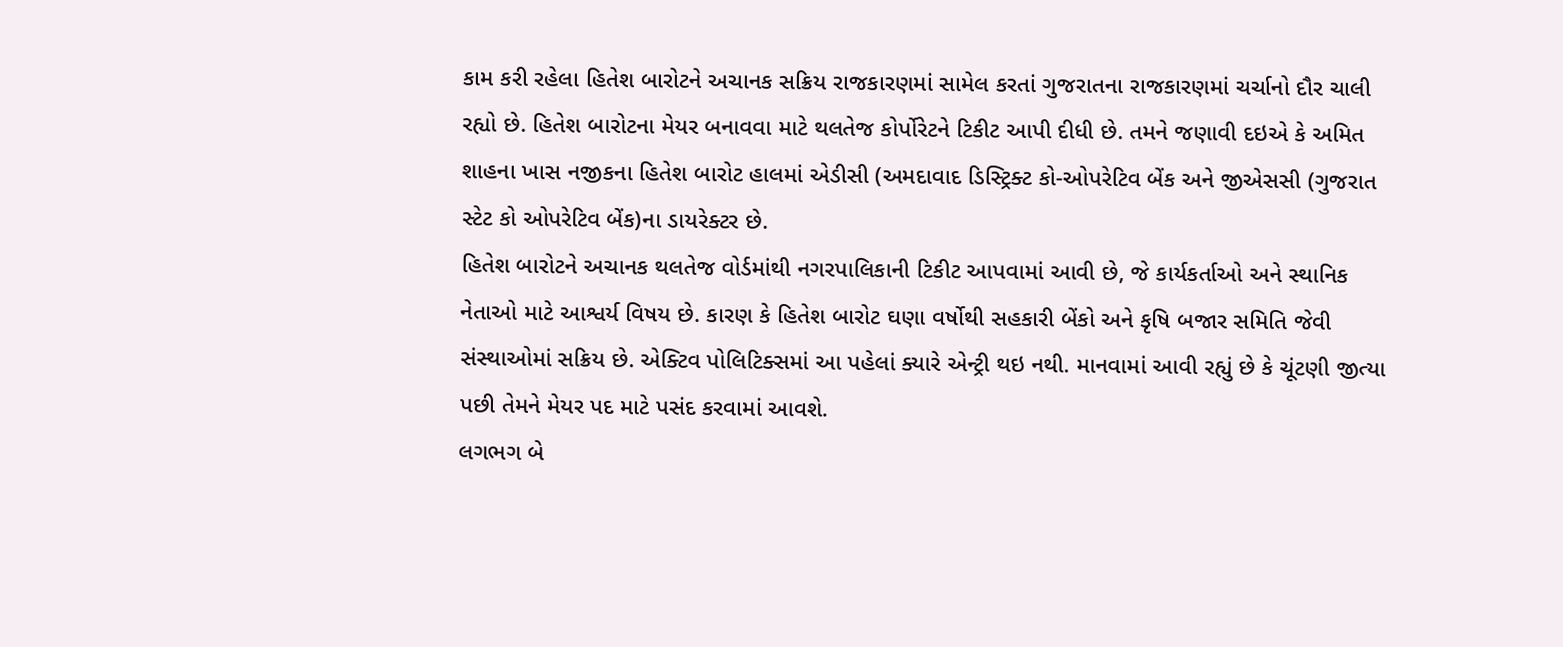કામ કરી રહેલા હિતેશ બારોટને અચાનક સક્રિય રાજકારણમાં સામેલ કરતાં ગુજરાતના રાજકારણમાં ચર્ચાનો દૌર ચાલી રહ્યો છે. હિતેશ બારોટના મેયર બનાવવા માટે થલતેજ કોર્પોરેટને ટિકીટ આપી દીધી છે. તમને જણાવી દઇએ કે અમિત શાહના ખાસ નજીકના હિતેશ બારોટ હાલમાં એડીસી (અમદાવાદ ડિસ્ટ્રિક્ટ કો-ઓપરેટિવ બેંક અને જીએસસી (ગુજરાત સ્ટેટ કો ઓપરેટિવ બેંક)ના ડાયરેક્ટર છે.
હિતેશ બારોટને અચાનક થલતેજ વોર્ડમાંથી નગરપાલિકાની ટિકીટ આપવામાં આવી છે, જે કાર્યકર્તાઓ અને સ્થાનિક નેતાઓ માટે આશ્વર્ય વિષય છે. કારણ કે હિતેશ બારોટ ઘણા વર્ષોથી સહકારી બેંકો અને કૃષિ બજાર સમિતિ જેવી સંસ્થાઓમાં સક્રિય છે. એક્ટિવ પોલિટિક્સમાં આ પહેલાં ક્યારે એન્ટ્રી થઇ નથી. માનવામાં આવી રહ્યું છે કે ચૂંટણી જીત્યા પછી તેમને મેયર પદ માટે પસંદ કરવામાં આવશે.
લગભગ બે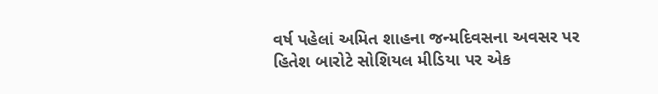વર્ષ પહેલાં અમિત શાહના જન્મદિવસના અવસર પર હિતેશ બારોટે સોશિયલ મીડિયા પર એક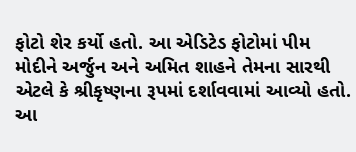ફોટો શેર કર્યો હતો. આ એડિટેડ ફોટોમાં પીમ મોદીને અર્જુન અને અમિત શાહને તેમના સારથી એટલે કે શ્રીકૃષ્ણના રૂપમાં દર્શાવવામાં આવ્યો હતો. આ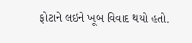ફોટાને લઇને ખૂબ વિવાદ થયો હતો.